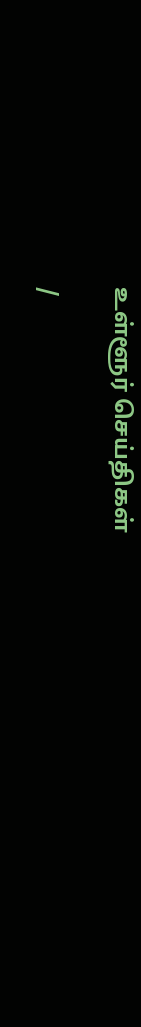உள்ளூர் செய்திகள்

/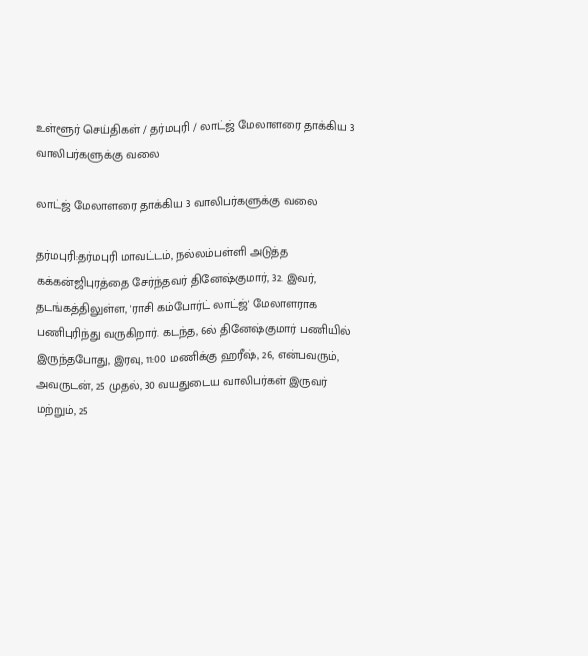உள்ளூர் செய்திகள் / தர்மபுரி / லாட்ஜ் மேலாளரை தாக்கிய 3 வாலிபர்களுக்கு வலை

லாட்ஜ் மேலாளரை தாக்கிய 3 வாலிபர்களுக்கு வலை

தர்மபுரி:தர்மபுரி மாவட்டம், நல்லம்பள்ளி அடுத்த கக்கன்ஜிபுரத்தை சேர்ந்தவர் தினேஷ்குமார், 32. இவர், தடங்கத்திலுள்ள, 'ராசி கம்போர்ட் லாட்ஜ்' மேலாளராக பணிபுரிந்து வருகிறார். கடந்த, 6ல் தினேஷ்குமார் பணியில் இருந்தபோது, இரவு, 11:00 மணிக்கு ஹரீஷ், 26, என்பவரும், அவருடன், 25 முதல், 30 வயதுடைய வாலிபர்கள் இருவர் மற்றும், 25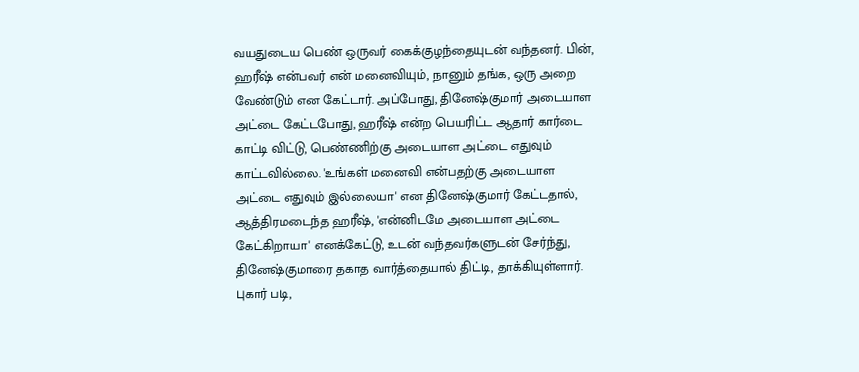வயதுடைய பெண் ஒருவர் கைக்குழந்தையுடன் வந்தனர். பின், ஹரீஷ் என்பவர் என் மனைவியும், நானும் தங்க, ஒரு அறை வேண்டும் என கேட்டார். அப்போது, தினேஷ்குமார் அடையாள அட்டை கேட்டபோது, ஹரீஷ் என்ற பெயரிட்ட ஆதார் கார்டை காட்டி விட்டு, பெண்ணிற்கு அடையாள அட்டை எதுவும் காட்டவில்லை. 'உங்கள் மனைவி என்பதற்கு அடையாள அட்டை எதுவும் இல்லையா' என தினேஷ்குமார் கேட்டதால், ஆத்திரமடைந்த ஹரீஷ், 'என்னிடமே அடையாள அட்டை கேட்கிறாயா' எனக்கேட்டு, உடன் வந்தவர்களுடன் சேர்ந்து, தினேஷ்குமாரை தகாத வார்த்தையால் திட்டி, தாக்கியுள்ளார். புகார் படி,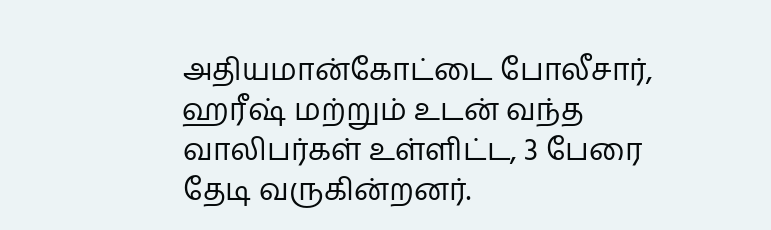அதியமான்கோட்டை போலீசார், ஹரீஷ் மற்றும் உடன் வந்த வாலிபர்கள் உள்ளிட்ட, 3 பேரை தேடி வருகின்றனர்.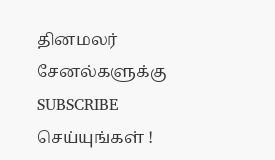தினமலர் சேனல்களுக்கு SUBSCRIBE செய்யுங்கள் !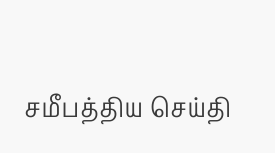சமீபத்திய செய்தி